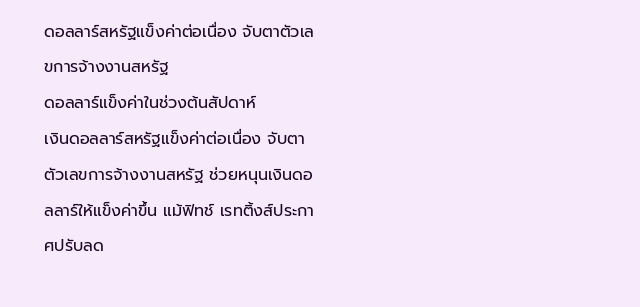ดอลลาร์สหรัฐแข็งค่าต่อเนื่อง จับตาตัวเลขการจ้างงานสหรัฐ
ดอลลาร์แข็งค่าในช่วงต้นสัปดาห์
เงินดอลลาร์สหรัฐแข็งค่าต่อเนื่อง จับตาตัวเลขการจ้างงานสหรัฐ ช่วยหนุนเงินดอลลาร์ให้แข็งค่าขึ้น แม้ฟิทช์ เรทติ้งส์ประกาศปรับลด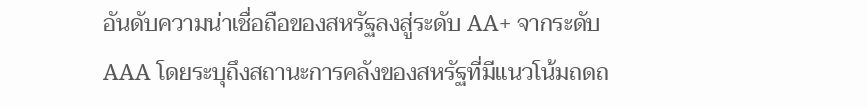อันดับความน่าเชื่อถือของสหรัฐลงสู่ระดับ AA+ จากระดับ AAA โดยระบุถึงสถานะการคลังของสหรัฐที่มีแนวโน้มถดถ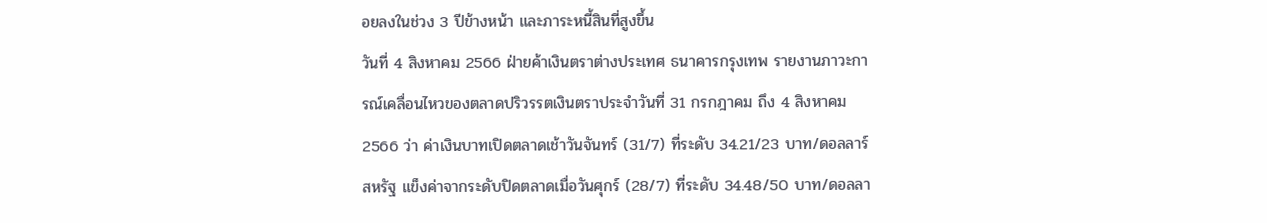อยลงในช่วง 3 ปีข้างหน้า และภาระหนี้สินที่สูงขึ้น
วันที่ 4 สิงหาคม 2566 ฝ่ายค้าเงินตราต่างประเทศ ธนาคารกรุงเทพ รายงานภาวะการณ์เคลื่อนไหวของตลาดปริวรรตเงินตราประจำวันที่ 31 กรกฎาคม ถึง 4 สิงหาคม 2566 ว่า ค่าเงินบาทเปิดตลาดเช้าวันจันทร์ (31/7) ที่ระดับ 34.21/23 บาท/ดอลลาร์สหรัฐ แข็งค่าจากระดับปิดตลาดเมื่อวันศุกร์ (28/7) ที่ระดับ 34.48/50 บาท/ดอลลา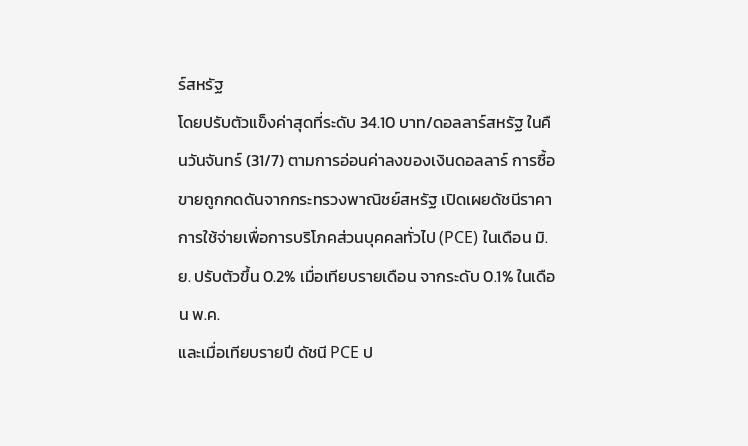ร์สหรัฐ
โดยปรับตัวแข็งค่าสุดที่ระดับ 34.10 บาท/ดอลลาร์สหรัฐ ในคืนวันจันทร์ (31/7) ตามการอ่อนค่าลงของเงินดอลลาร์ การซื้อขายถูกกดดันจากกระทรวงพาณิชย์สหรัฐ เปิดเผยดัชนีราคาการใช้จ่ายเพื่อการบริโภคส่วนบุคคลทั่วไป (PCE) ในเดือน มิ.ย. ปรับตัวขึ้น 0.2% เมื่อเทียบรายเดือน จากระดับ 0.1% ในเดือน พ.ค.
และเมื่อเทียบรายปี ดัชนี PCE ป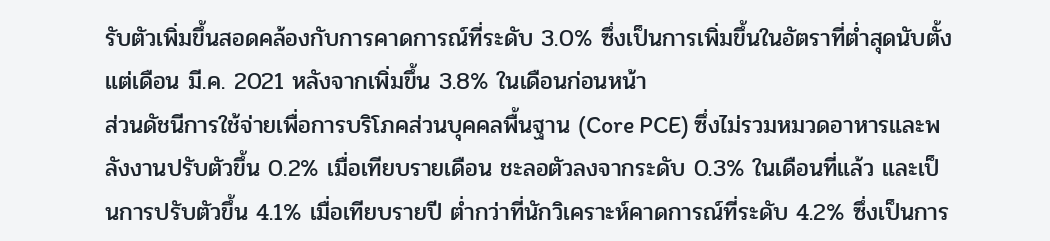รับตัวเพิ่มขึ้นสอดคล้องกับการคาดการณ์ที่ระดับ 3.0% ซึ่งเป็นการเพิ่มขึ้นในอัตราที่ต่ำสุดนับตั้งแต่เดือน มี.ค. 2021 หลังจากเพิ่มขึ้น 3.8% ในเดือนก่อนหน้า
ส่วนดัชนีการใช้จ่ายเพื่อการบริโภคส่วนบุคคลพื้นฐาน (Core PCE) ซึ่งไม่รวมหมวดอาหารและพลังงานปรับตัวขึ้น 0.2% เมื่อเทียบรายเดือน ชะลอตัวลงจากระดับ 0.3% ในเดือนที่แล้ว และเป็นการปรับตัวขึ้น 4.1% เมื่อเทียบรายปี ต่ำกว่าที่นักวิเคราะห์คาดการณ์ที่ระดับ 4.2% ซึ่งเป็นการ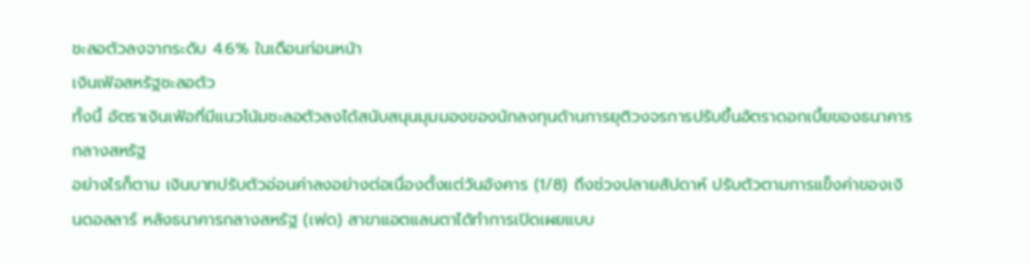ชะลอตัวลงจากระดับ 4.6% ในเดือนก่อนหน้า
เงินเฟ้อสหรัฐชะลอตัว
ทั้งนี้ อัตราเงินเฟ้อที่มีแนวโน้มชะลอตัวลงได้สนับสนุนมุมมองของนักลงทุนด้านการยุติวงจรการปรับขึ้นอัตราดอกเบี้ยของธนาคารกลางสหรัฐ
อย่างไรก็ตาม เงินบาทปรับตัวอ่อนค่าลงอย่างต่อเนื่องตั้งแต่วันอังคาร (1/8) ถึงช่วงปลายสัปดาห์ ปรับตัวตามการแข็งค่าของเงินดอลลาร์ หลังธนาคารกลางสหรัฐ (เฟด) สาขาแอตแลนตาได้ทำการเปิดเผยแบบ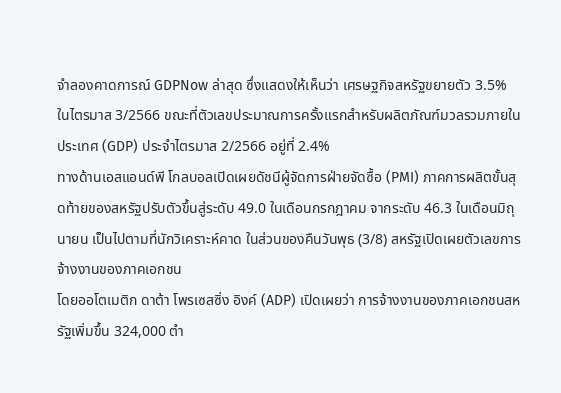จำลองคาดการณ์ GDPNow ล่าสุด ซึ่งแสดงให้เห็นว่า เศรษฐกิจสหรัฐขยายตัว 3.5% ในไตรมาส 3/2566 ขณะที่ตัวเลขประมาณการครั้งแรกสำหรับผลิตภัณฑ์มวลรวมภายในประเทศ (GDP) ประจำไตรมาส 2/2566 อยู่ที่ 2.4%
ทางด้านเอสแอนด์พี โกลบอลเปิดเผยดัชนีผู้จัดการฝ่ายจัดซื้อ (PMI) ภาคการผลิตขั้นสุดท้ายของสหรัฐปรับตัวขึ้นสู่ระดับ 49.0 ในเดือนกรกฎาคม จากระดับ 46.3 ในเดือนมิถุนายน เป็นไปตามที่นักวิเคราะห์คาด ในส่วนของคืนวันพุธ (3/8) สหรัฐเปิดเผยตัวเลขการจ้างงานของภาคเอกชน
โดยออโตเมติก ดาต้า โพรเซสซิ่ง อิงค์ (ADP) เปิดเผยว่า การจ้างงานของภาคเอกชนสหรัฐเพิ่มขึ้น 324,000 ตำ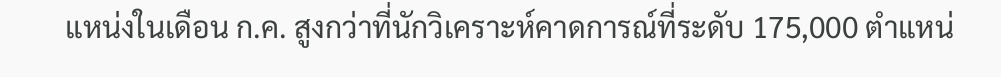แหน่งในเดือน ก.ค. สูงกว่าที่นักวิเคราะห์คาดการณ์ที่ระดับ 175,000 ตำแหน่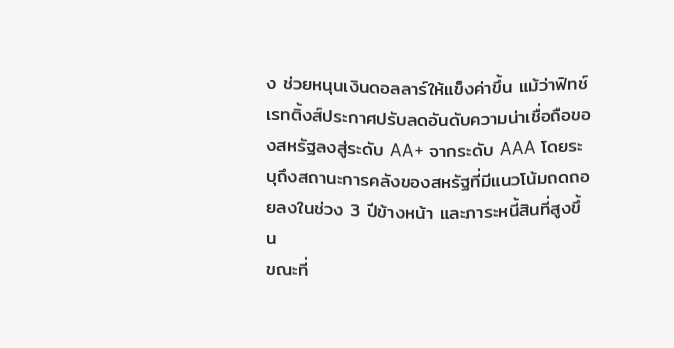ง ช่วยหนุนเงินดอลลาร์ให้แข็งค่าขึ้น แม้ว่าฟิทช์ เรทติ้งส์ประกาศปรับลดอันดับความน่าเชื่อถือของสหรัฐลงสู่ระดับ AA+ จากระดับ AAA โดยระบุถึงสถานะการคลังของสหรัฐที่มีแนวโน้มถดถอยลงในช่วง 3 ปีข้างหน้า และภาระหนี้สินที่สูงขึ้น
ขณะที่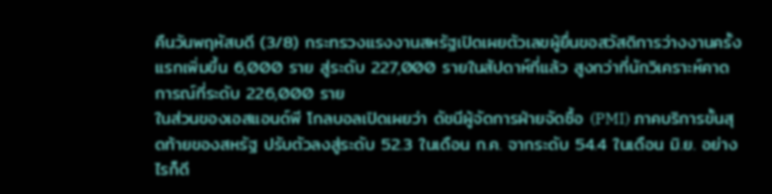คืนวันพฤหัสบดี (3/8) กระทรวงแรงงานสหรัฐเปิดเผยตัวเลขผู้ยื่นขอสวัสดิการว่างงานครั้งแรกเพิ่มขึ้น 6,000 ราย สู่ระดับ 227,000 รายในสัปดาห์ที่แล้ว สูงกว่าที่นักวิเคราะห์คาดการณ์ที่ระดับ 226,000 ราย
ในส่วนของเอสแอนด์พี โกลบอลเปิดเผยว่า ดัชนีผู้จัดการฝ่ายจัดซื้อ (PMI) ภาคบริการขั้นสุดท้ายของสหรัฐ ปรับตัวลงสู่ระดับ 52.3 ในเดือน ก.ค. จากระดับ 54.4 ในเดือน มิ.ย. อย่างไรก็ดี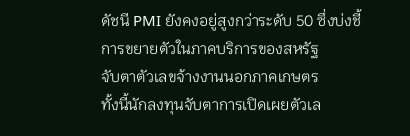ดัชนี PMI ยังคงอยู่สูงกว่าระดับ 50 ซึ่งบ่งชี้การขยายตัวในภาคบริการของสหรัฐ
จับตาตัวเลขจ้างงานนอกภาคเกษตร
ทั้งนี้นักลงทุนจับตาการเปิดเผยตัวเล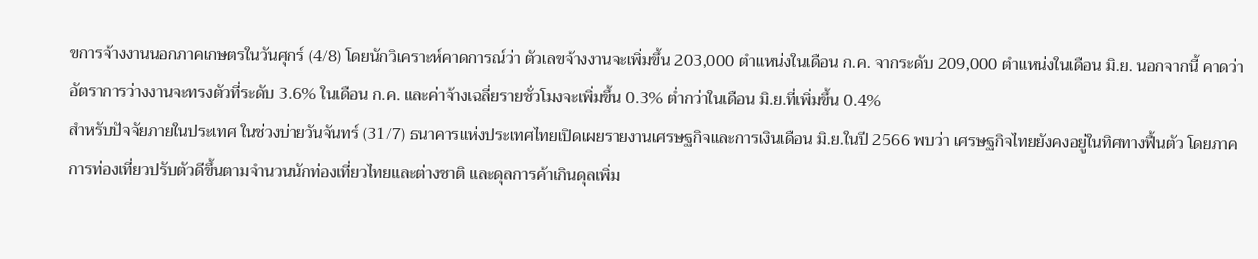ขการจ้างงานนอกภาคเกษตรในวันศุกร์ (4/8) โดยนักวิเคราะห์คาดการณ์ว่า ตัวเลขจ้างงานจะเพิ่มขึ้น 203,000 ตำแหน่งในเดือน ก.ค. จากระดับ 209,000 ตำแหน่งในเดือน มิ.ย. นอกจากนี้ คาดว่าอัตราการว่างงานจะทรงตัวที่ระดับ 3.6% ในเดือน ก.ค. และค่าจ้างเฉลี่ยรายชั่วโมงจะเพิ่มขึ้น 0.3% ต่ำกว่าในเดือน มิ.ย.ที่เพิ่มขึ้น 0.4%
สำหรับปัจจัยภายในประเทศ ในช่วงบ่ายวันจันทร์ (31/7) ธนาคารแห่งประเทศไทยเปิดเผยรายงานเศรษฐกิจและการเงินเดือน มิ.ย.ในปี 2566 พบว่า เศรษฐกิจไทยยังคงอยู่ในทิศทางฟื้นตัว โดยภาคการท่องเที่ยวปรับตัวดีขึ้นตามจำนวนนักท่องเที่ยวไทยและต่างชาติ และดุลการค้าเกินดุลเพิ่ม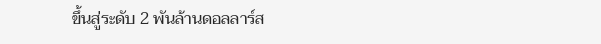ขึ้นสู่ระดับ 2 พันล้านดอลลาร์ส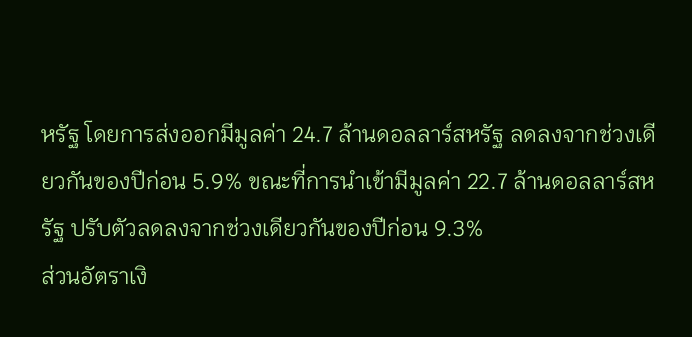หรัฐ โดยการส่งออกมีมูลค่า 24.7 ล้านดอลลาร์สหรัฐ ลดลงจากช่วงเดียวกันของปีก่อน 5.9% ขณะที่การนำเข้ามีมูลค่า 22.7 ล้านดอลลาร์สหรัฐ ปรับตัวลดลงจากช่วงเดียวกันของปีก่อน 9.3%
ส่วนอัตราเงิ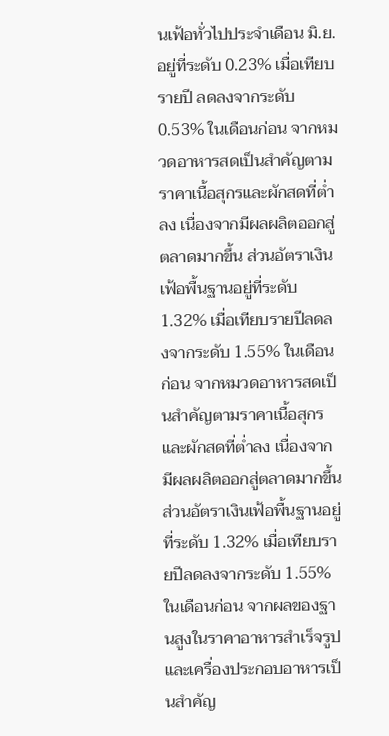นเฟ้อทั่วไปประจำเดือน มิ.ย.อยู่ที่ระดับ 0.23% เมื่อเทียบรายปี ลดลงจากระดับ 0.53% ในเดือนก่อน จากหมวดอาหารสดเป็นสำคัญตามราคาเนื้อสุกรและผักสดที่ต่ำลง เนื่องจากมีผลผลิตออกสู่ตลาดมากขึ้น ส่วนอัตราเงินเฟ้อพื้นฐานอยู่ที่ระดับ 1.32% เมื่อเทียบรายปีลดลงจากระดับ 1.55% ในเดือนก่อน จากหมวดอาหารสดเป็นสำคัญตามราคาเนื้อสุกรและผักสดที่ต่ำลง เนื่องจากมีผลผลิตออกสู่ตลาดมากขึ้น
ส่วนอัตราเงินเฟ้อพื้นฐานอยู่ที่ระดับ 1.32% เมื่อเทียบรายปีลดลงจากระดับ 1.55% ในเดือนก่อน จากผลของฐานสูงในราคาอาหารสำเร็จรูปและเครื่องประกอบอาหารเป็นสำคัญ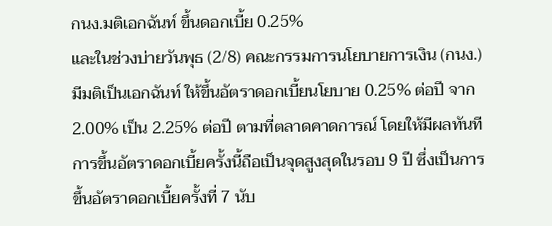กนง.มติเอกฉันท์ ขึ้นดอกเบี้ย 0.25%
และในช่วงบ่ายวันพุธ (2/8) คณะกรรมการนโยบายการเงิน (กนง.) มีมติเป็นเอกฉันท์ ให้ขึ้นอัตราดอกเบี้ยนโยบาย 0.25% ต่อปี จาก 2.00% เป็น 2.25% ต่อปี ตามที่ตลาดคาดการณ์ โดยให้มีผลทันที การขึ้นอัตราดอกเบี้ยครั้งนี้ถือเป็นจุดสูงสุดในรอบ 9 ปี ซึ่งเป็นการขึ้นอัตราดอกเบี้ยครั้งที่ 7 นับ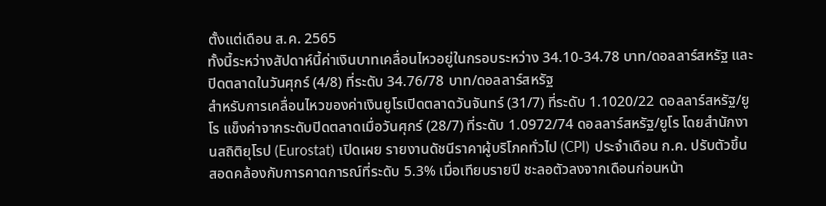ตั้งแต่เดือน ส.ค. 2565
ทั้งนี้ระหว่างสัปดาห์นี้ค่าเงินบาทเคลื่อนไหวอยู่ในกรอบระหว่าง 34.10-34.78 บาท/ดอลลาร์สหรัฐ และปิดตลาดในวันศุกร์ (4/8) ที่ระดับ 34.76/78 บาท/ดอลลาร์สหรัฐ
สำหรับการเคลื่อนไหวของค่าเงินยูโรเปิดตลาดวันจันทร์ (31/7) ที่ระดับ 1.1020/22 ดอลลาร์สหรัฐ/ยูโร แข็งค่าจากระดับปิดตลาดเมื่อวันศุกร์ (28/7) ที่ระดับ 1.0972/74 ดอลลาร์สหรัฐ/ยูโร โดยสำนักงานสถิติยุโรป (Eurostat) เปิดเผย รายงานดัชนีราคาผู้บริโภคทั่วไป (CPI) ประจำเดือน ก.ค. ปรับตัวขึ้นสอดคล้องกับการคาดการณ์ที่ระดับ 5.3% เมื่อเทียบรายปี ชะลอตัวลงจากเดือนก่อนหน้า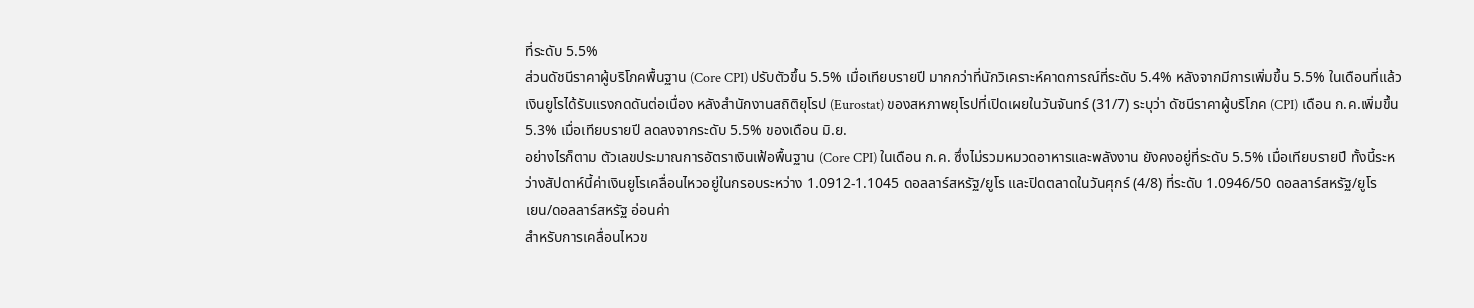ที่ระดับ 5.5%
ส่วนดัชนีราคาผู้บริโภคพื้นฐาน (Core CPI) ปรับตัวขึ้น 5.5% เมื่อเทียบรายปี มากกว่าที่นักวิเคราะห์คาดการณ์ที่ระดับ 5.4% หลังจากมีการเพิ่มขึ้น 5.5% ในเดือนที่แล้ว เงินยูโรได้รับแรงกดดันต่อเนื่อง หลังสำนักงานสถิติยุโรป (Eurostat) ของสหภาพยุโรปที่เปิดเผยในวันจันทร์ (31/7) ระบุว่า ดัชนีราคาผู้บริโภค (CPI) เดือน ก.ค.เพิ่มขึ้น 5.3% เมื่อเทียบรายปี ลดลงจากระดับ 5.5% ของเดือน มิ.ย.
อย่างไรก็ตาม ตัวเลขประมาณการอัตราเงินเฟ้อพื้นฐาน (Core CPI) ในเดือน ก.ค. ซึ่งไม่รวมหมวดอาหารและพลังงาน ยังคงอยู่ที่ระดับ 5.5% เมื่อเทียบรายปี ทั้งนี้ระหว่างสัปดาห์นี้ค่าเงินยูโรเคลื่อนไหวอยู่ในกรอบระหว่าง 1.0912-1.1045 ดอลลาร์สหรัฐ/ยูโร และปิดตลาดในวันศุกร์ (4/8) ที่ระดับ 1.0946/50 ดอลลาร์สหรัฐ/ยูโร
เยน/ดอลลาร์สหรัฐ อ่อนค่า
สำหรับการเคลื่อนไหวข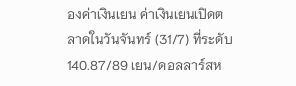องค่าเงินเยน ค่าเงินเยนเปิดตลาดในวันจันทร์ (31/7) ที่ระดับ 140.87/89 เยน/ดอลลาร์สห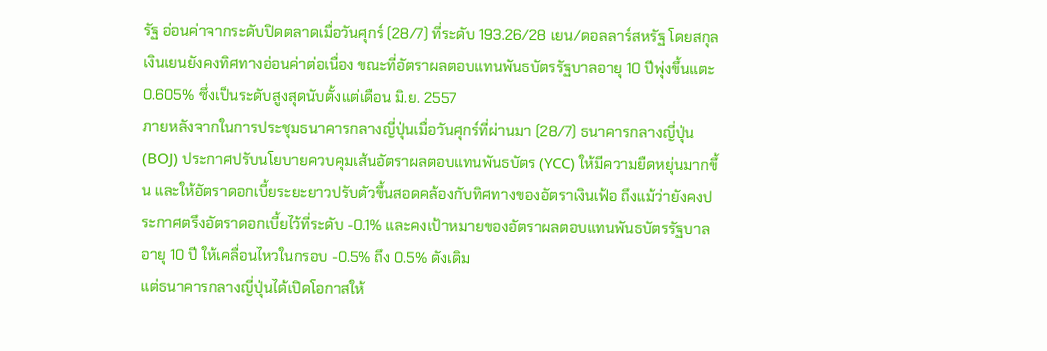รัฐ อ่อนค่าจากระดับปิดตลาดเมื่อวันศุกร์ (28/7) ที่ระดับ 193.26/28 เยน/ดอลลาร์สหรัฐ โดยสกุลเงินเยนยังคงทิศทางอ่อนค่าต่อเนื่อง ขณะที่อัตราผลตอบแทนพันธบัตรรัฐบาลอายุ 10 ปีพุ่งขึ้นแตะ 0.605% ซึ่งเป็นระดับสูงสุดนับตั้งแต่เดือน มิ.ย. 2557
ภายหลังจากในการประชุมธนาคารกลางญี่ปุ่นเมื่อวันศุกร์ที่ผ่านมา (28/7) ธนาคารกลางญี่ปุ่น (BOJ) ประกาศปรับนโยบายควบคุมเส้นอัตราผลตอบแทนพันธบัตร (YCC) ให้มีความยืดหยุ่นมากขึ้น และให้อัตราดอกเบี้ยระยะยาวปรับตัวขึ้นสอดคล้องกับทิศทางของอัตราเงินเฟ้อ ถึงแม้ว่ายังคงประกาศตรึงอัตราดอกเบี้ยไว้ที่ระดับ -0.1% และคงเป้าหมายของอัตราผลตอบแทนพันธบัตรรัฐบาลอายุ 10 ปี ให้เคลื่อนไหวในกรอบ -0.5% ถึง 0.5% ดังเดิม
แต่ธนาคารกลางญี่ปุ่นได้เปิดโอกาสให้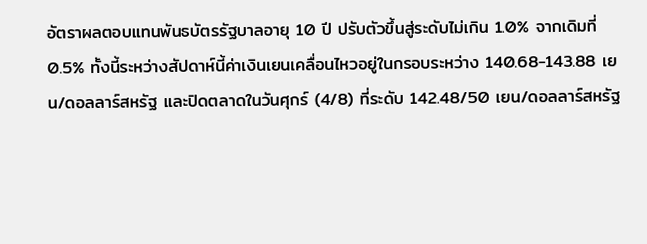อัตราผลตอบแทนพันธบัตรรัฐบาลอายุ 10 ปี ปรับตัวขึ้นสู่ระดับไม่เกิน 1.0% จากเดิมที่ 0.5% ทั้งนี้ระหว่างสัปดาห์นี้ค่าเงินเยนเคลื่อนไหวอยู่ในกรอบระหว่าง 140.68-143.88 เยน/ดอลลาร์สหรัฐ และปิดตลาดในวันศุกร์ (4/8) ที่ระดับ 142.48/50 เยน/ดอลลาร์สหรัฐ